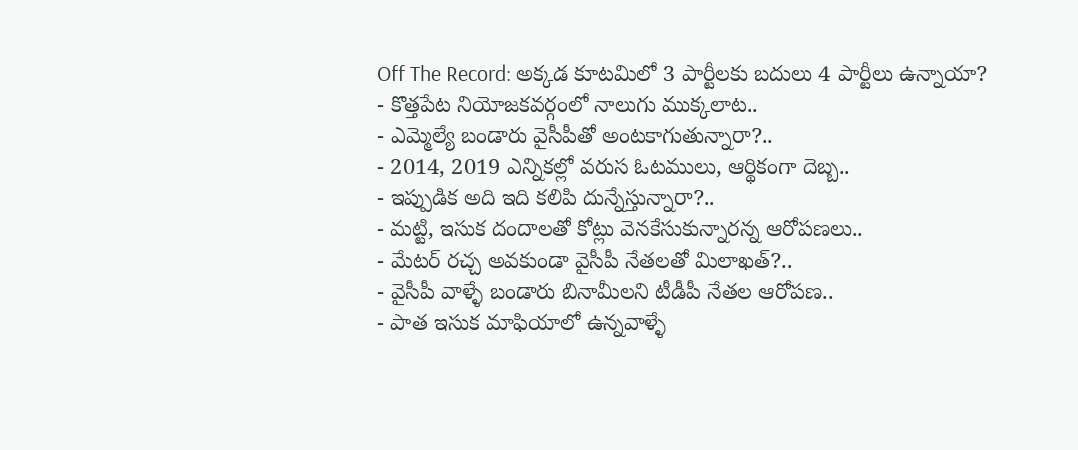Off The Record: అక్కడ కూటమిలో 3 పార్టీలకు బదులు 4 పార్టీలు ఉన్నాయా?
- కొత్తపేట నియోజకవర్గంలో నాలుగు ముక్కలాట..
- ఎమ్మెల్యే బండారు వైసీపీతో అంటకాగుతున్నారా?..
- 2014, 2019 ఎన్నికల్లో వరుస ఓటములు, ఆర్థికంగా దెబ్బ..
- ఇప్పుడిక అది ఇది కలిపి దున్నేస్తున్నారా?..
- మట్టి, ఇసుక దందాలతో కోట్లు వెనకేసుకున్నారన్న ఆరోపణలు..
- మేటర్ రచ్చ అవకుండా వైసీపీ నేతలతో మిలాఖత్?..
- వైసీపీ వాళ్ళే బండారు బినామీలని టీడీపీ నేతల ఆరోపణ..
- పాత ఇసుక మాఫియాలో ఉన్నవాళ్ళే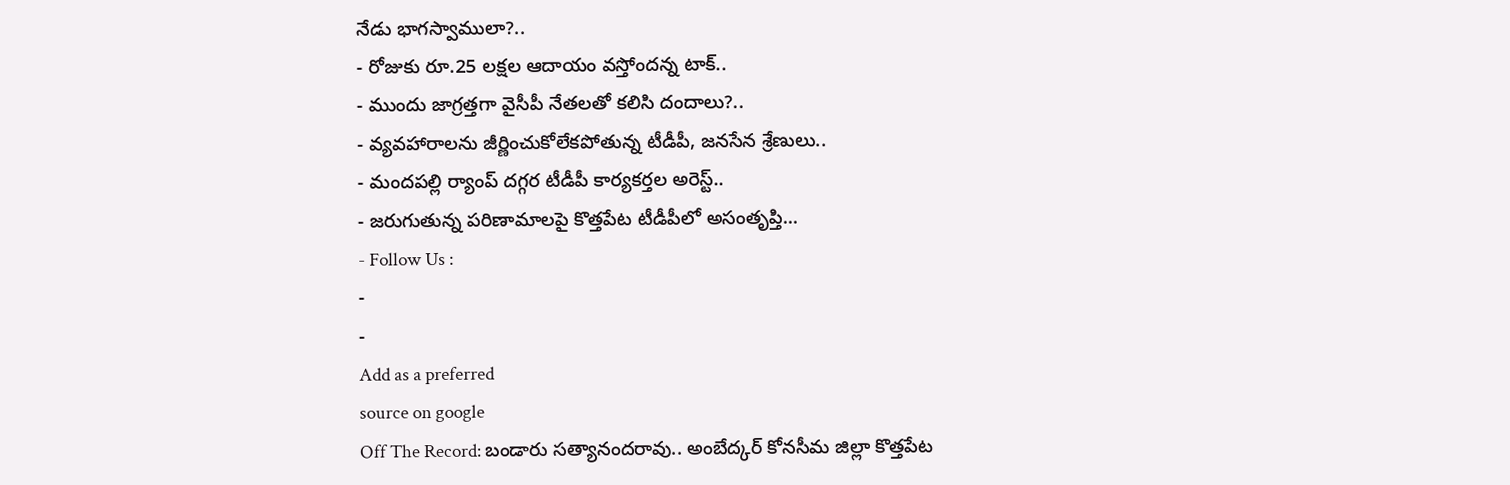నేడు భాగస్వాములా?..
- రోజుకు రూ.25 లక్షల ఆదాయం వస్తోందన్న టాక్..
- ముందు జాగ్రత్తగా వైసీపీ నేతలతో కలిసి దందాలు?..
- వ్యవహారాలను జీర్ణించుకోలేకపోతున్న టీడీపీ, జనసేన శ్రేణులు..
- మందపల్లి ర్యాంప్ దగ్గర టీడీపీ కార్యకర్తల అరెస్ట్..
- జరుగుతున్న పరిణామాలపై కొత్తపేట టీడీపీలో అసంతృప్తి...
- Follow Us :
-
-
Add as a preferred
source on google
Off The Record: బండారు సత్యానందరావు.. అంబేద్కర్ కోనసీమ జిల్లా కొత్తపేట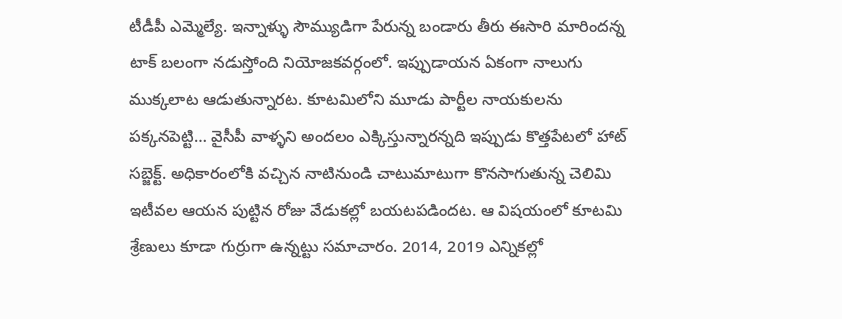టీడీపీ ఎమ్మెల్యే. ఇన్నాళ్ళు సౌమ్యుడిగా పేరున్న బండారు తీరు ఈసారి మారిందన్న టాక్ బలంగా నడుస్తోంది నియోజకవర్గంలో. ఇప్పుడాయన ఏకంగా నాలుగు ముక్కలాట ఆడుతున్నారట. కూటమిలోని మూడు పార్టీల నాయకులను పక్కనపెట్టి… వైసీపీ వాళ్ళని అందలం ఎక్కిస్తున్నారన్నది ఇప్పుడు కొత్తపేటలో హాట్ సబ్జెక్ట్. అధికారంలోకి వచ్చిన నాటినుండి చాటుమాటుగా కొనసాగుతున్న చెలిమి ఇటీవల ఆయన పుట్టిన రోజు వేడుకల్లో బయటపడిందట. ఆ విషయంలో కూటమి శ్రేణులు కూడా గుర్రుగా ఉన్నట్టు సమాచారం. 2014, 2019 ఎన్నికల్లో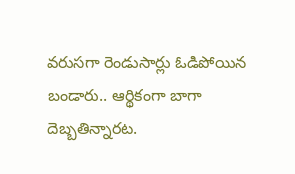వరుసగా రెండుసార్లు ఓడిపోయిన బండారు.. ఆర్థికంగా బాగా దెబ్బతిన్నారట.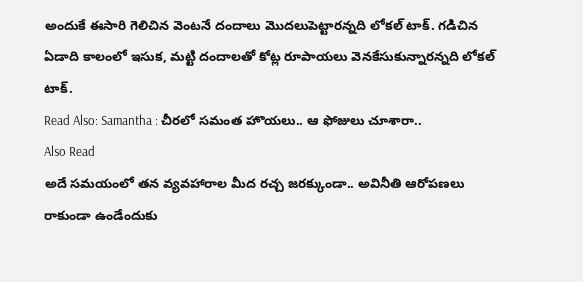అందుకే ఈసారి గెలిచిన వెంటనే దందాలు మొదలుపెట్టారన్నది లోకల్ టాక్. గడిచిన ఏడాది కాలంలో ఇసుక, మట్టి దందాలతో కోట్ల రూపాయలు వెనకేసుకున్నారన్నది లోకల్ టాక్.
Read Also: Samantha : చీరలో సమంత హొయలు.. ఆ ఫోజులు చూశారా..
Also Read
అదే సమయంలో తన వ్యవహారాల మీద రచ్చ జరక్కుండా.. అవినీతి ఆరోపణలు రాకుండా ఉండేందుకు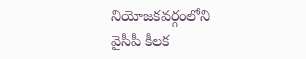నియోజకవర్గంలోని వైసీపీ కీలక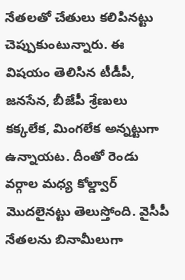నేతలతో చేతులు కలిపినట్టు చెప్పుకుంటున్నారు. ఈ విషయం తెలిసిన టీడీపీ, జనసేన, బీజేపీ శ్రేణులు కక్కలేక, మింగలేక అన్నట్టుగా ఉన్నాయట. దీంతో రెండు వర్గాల మధ్య కోల్డ్వార్ మొదలైనట్టు తెలుస్తోంది. వైసీపీ నేతలను బినామీలుగా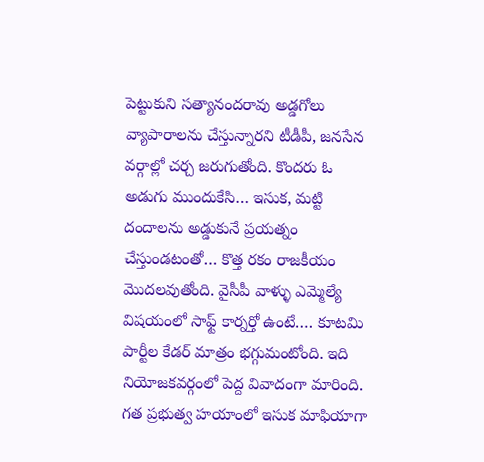పెట్టుకుని సత్యానందరావు అడ్డగోలు వ్యాపారాలను చేస్తున్నారని టీడీపీ, జనసేన వర్గాల్లో చర్చ జరుగుతోంది. కొందరు ఓ అడుగు ముందుకేసి… ఇసుక, మట్టి దందాలను అడ్డుకునే ప్రయత్నం చేస్తుండటంతో… కొత్త రకం రాజకీయం మొదలవుతోంది. వైసీపీ వాళ్ళు ఎమ్మెల్యే విషయంలో సాఫ్ట్ కార్నర్తో ఉంటే…. కూటమి పార్టీల కేడర్ మాత్రం భగ్గుమంటోంది. ఇది నియోజకవర్గంలో పెద్ద వివాదంగా మారింది. గత ప్రభుత్వ హయాంలో ఇసుక మాఫియాగా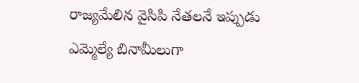రాజ్యమేలిన వైసిపి నేతలనే ఇప్పుడు ఎమ్మెల్యే బినామీలుగా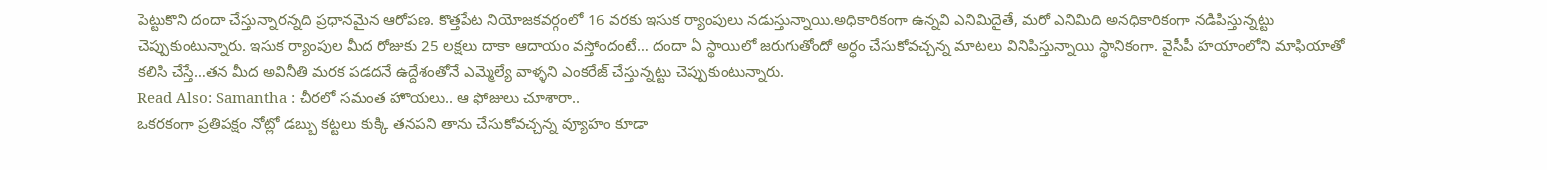పెట్టుకొని దందా చేస్తున్నారన్నది ప్రధానమైన ఆరోపణ. కొత్తపేట నియోజకవర్గంలో 16 వరకు ఇసుక ర్యాంపులు నడుస్తున్నాయి.అధికారికంగా ఉన్నవి ఎనిమిదైతే, మరో ఎనిమిది అనధికారికంగా నడిపిస్తున్నట్టు చెప్పుకుంటున్నారు. ఇసుక ర్యాంపుల మీద రోజుకు 25 లక్షలు దాకా ఆదాయం వస్తోందంటే… దందా ఏ స్థాయిలో జరుగుతోందో అర్ధం చేసుకోవచ్చన్న మాటలు వినిపిస్తున్నాయి స్థానికంగా. వైసీపీ హయాంలోని మాఫియాతో కలిసి చేస్తే…తన మీద అవినీతి మరక పడదనే ఉద్దేశంతోనే ఎమ్మెల్యే వాళ్ళని ఎంకరేజ్ చేస్తున్నట్టు చెప్పుకుంటున్నారు.
Read Also: Samantha : చీరలో సమంత హొయలు.. ఆ ఫోజులు చూశారా..
ఒకరకంగా ప్రతిపక్షం నోట్లో డబ్బు కట్టలు కుక్కి తనపని తాను చేసుకోవచ్చన్న వ్యూహం కూడా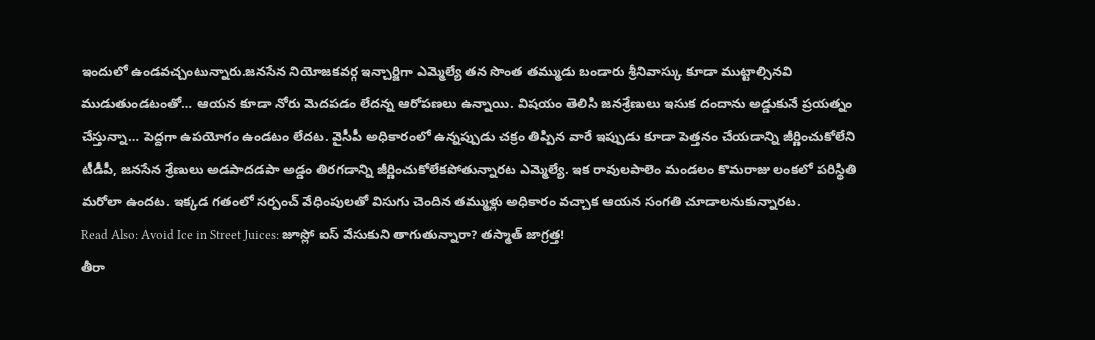ఇందులో ఉండవచ్చంటున్నారు.జనసేన నియోజకవర్గ ఇన్చార్జిగా ఎమ్మెల్యే తన సొంత తమ్ముడు బండారు శ్రీనివాస్కు కూడా ముట్టాల్సినవి ముడుతుండటంతో… ఆయన కూడా నోరు మెదపడం లేదన్న ఆరోపణలు ఉన్నాయి. విషయం తెలిసి జనశ్రేణులు ఇసుక దందాను అడ్డుకునే ప్రయత్నం చేస్తున్నా… పెద్దగా ఉపయోగం ఉండటం లేదట. వైసీపీ అధికారంలో ఉన్నప్పుడు చక్రం తిప్పిన వారే ఇప్పుడు కూడా పెత్తనం చేయడాన్ని జీర్ణించుకోలేని టీడీపీ, జనసేన శ్రేణులు అడపాదడపా అడ్డం తిరగడాన్ని జీర్ణించుకోలేకపోతున్నారట ఎమ్మెల్యే. ఇక రావులపాలెం మండలం కొమరాజు లంకలో పరిస్థితి మరోలా ఉందట. ఇక్కడ గతంలో సర్పంచ్ వేధింపులతో విసుగు చెందిన తమ్ముళ్లు అధికారం వచ్చాక ఆయన సంగతి చూడాలనుకున్నారట.
Read Also: Avoid Ice in Street Juices: జూస్లో ఐస్ వేసుకుని తాగుతున్నారా? తస్మాత్ జాగ్రత్త!
తీరా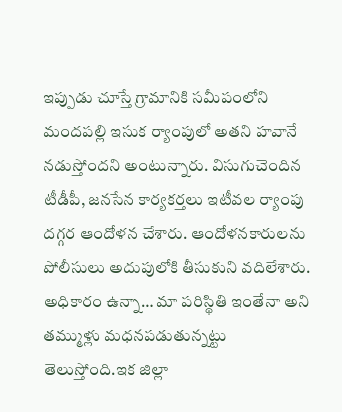ఇప్పుడు చూస్తే గ్రామానికి సమీపంలోని మందపల్లి ఇసుక ర్యాంపులో అతని హవానే నడుస్తోందని అంటున్నారు. విసుగుచెందిన టీడీపీ, జనసేన కార్యకర్తలు ఇటీవల ర్యాంపు దగ్గర ఆందోళన చేశారు. ఆందోళనకారులను పోలీసులు అదుపులోకి తీసుకుని వదిలేశారు. అధికారం ఉన్నా… మా పరిస్థితి ఇంతేనా అని తమ్ముళ్లు మధనపడుతున్నట్టు తెలుస్తోంది.ఇక జిల్లా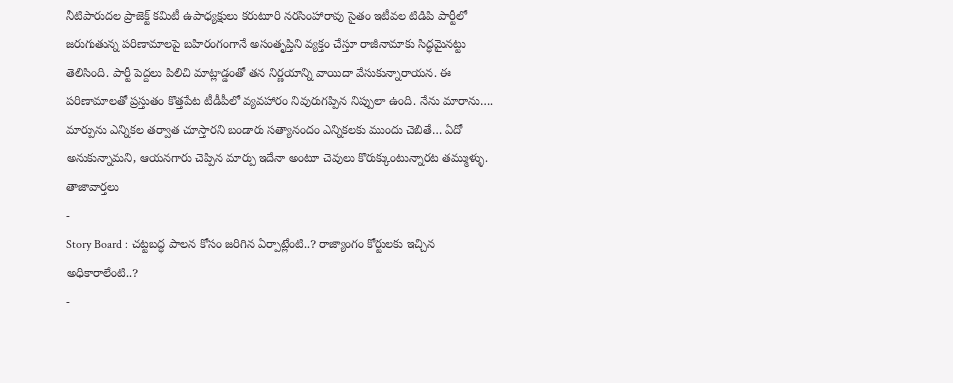నీటిపారుదల ప్రాజెక్ట్ కమిటీ ఉపాధ్యక్షులు కరుటూరి నరసింహారావు సైతం ఇటీవల టిడిపి పార్టీలో జరుగుతున్న పరిణామాలపై బహిరంగంగానే అసంతృప్తిని వ్యక్తం చేస్తూ రాజీనామాకు సిద్ధమైనట్టు తెలిసింది. పార్టీ పెద్దలు పిలిచి మాట్లాడ్డంతో తన నిర్ణయాన్ని వాయిదా వేసుకున్నారాయన. ఈ పరిణామాలతో ప్రస్తుతం కొత్తపేట టీడీపీలో వ్యవహారం నివురుగప్పిన నిప్పులా ఉంది. నేను మారాను…. మార్పును ఎన్నికల తర్వాత చూస్తారని బండారు సత్యానందం ఎన్నికలకు ముందు చెబితే… ఏదో అనుకున్నామని, ఆయనగారు చెప్పిన మార్పు ఇదేనా అంటూ చెవులు కొరుక్కుంటున్నారట తమ్ముళ్ళు.
తాజావార్తలు
-
Story Board : చట్టబద్ధ పాలన కోసం జరిగిన ఏర్పాట్లేంటి..? రాజ్యాంగం కోర్టులకు ఇచ్చిన అధికారాలేంటి..?
-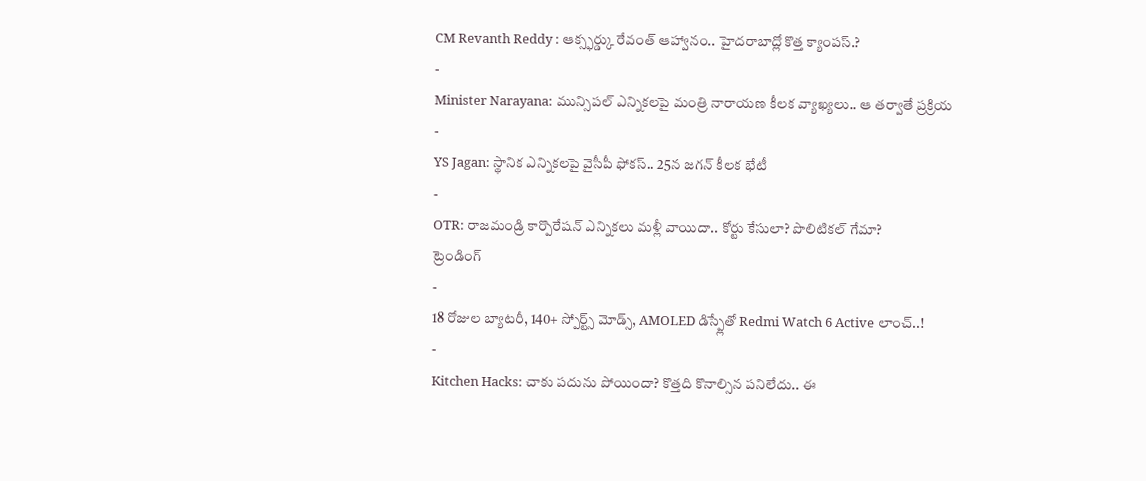CM Revanth Reddy : ఆక్స్ఫర్డ్కు రేవంత్ ఆహ్వానం.. హైదరాబాద్లో కొత్త క్యాంపస్.?
-
Minister Narayana: మున్సిపల్ ఎన్నికలపై మంత్రి నారాయణ కీలక వ్యాఖ్యలు.. ఆ తర్వాతే ప్రక్రియ
-
YS Jagan: స్థానిక ఎన్నికలపై వైసీపీ ఫోకస్.. 25న జగన్ కీలక భేటీ
-
OTR: రాజమండ్రి కార్పొరేషన్ ఎన్నికలు మళ్లీ వాయిదా.. కోర్టు కేసులా? పొలిటికల్ గేమా?
ట్రెండింగ్
-
18 రోజుల బ్యాటరీ, 140+ స్పోర్ట్స్ మోడ్స్, AMOLED డిస్ప్లేతో Redmi Watch 6 Active లాంచ్..!
-
Kitchen Hacks: చాకు పదును పోయిందా? కొత్తది కొనాల్సిన పనిలేదు.. ఈ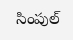సింపుల్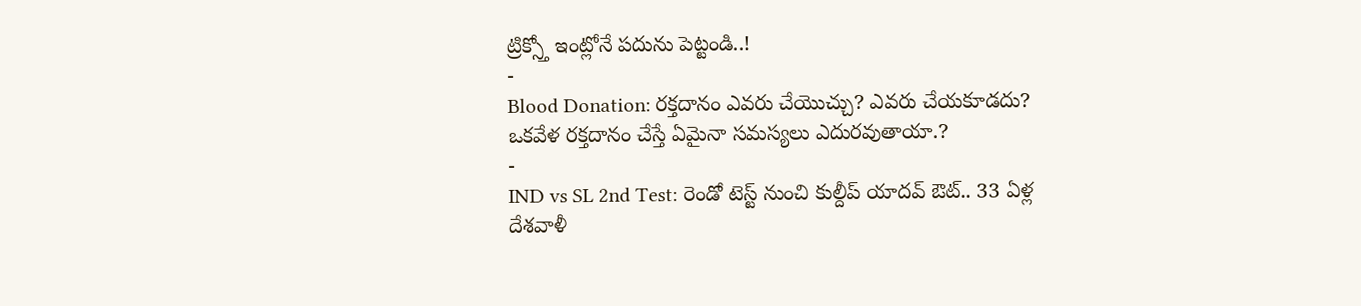ట్రిక్స్తో ఇంట్లోనే పదును పెట్టండి..!
-
Blood Donation: రక్తదానం ఎవరు చేయొచ్చు? ఎవరు చేయకూడదు? ఒకవేళ రక్తదానం చేస్తే ఏమైనా సమస్యలు ఎదురవుతాయా.?
-
IND vs SL 2nd Test: రెండో టెస్ట్ నుంచి కుల్దీప్ యాదవ్ ఔట్.. 33 ఏళ్ల దేశవాళీ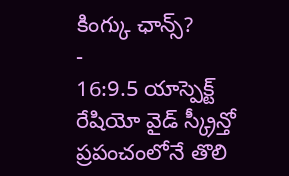కింగ్కు ఛాన్స్?
-
16:9.5 యాస్పెక్ట్ రేషియో వైడ్ స్క్రీన్తో ప్రపంచంలోనే తొలి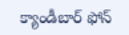క్యాండీబార్ ఫోన్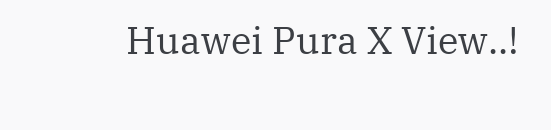Huawei Pura X View..!